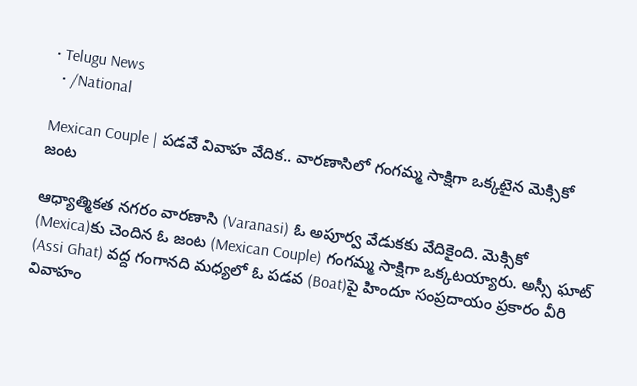• Telugu News
  • /National

Mexican Couple | ప‌డ‌వే వివాహ వేదిక‌.. వార‌ణాసిలో గంగ‌మ్మ సాక్షిగా ఒక్క‌టైన మెక్సికో జంట‌

ఆధ్యాత్మికత న‌గ‌రం వారణాసి (Varanasi) ఓ అపూర్వ వేడుక‌కు వేదికైంది. మెక్సికో (Mexica)కు చెందిన ఓ జంట (Mexican Couple) గంగ‌మ్మ సాక్షిగా ఒక్క‌ట‌య్యారు. అస్సీ ఘాట్ (Assi Ghat) వ‌ద్ద గంగాన‌ది మ‌ధ్య‌లో ఓ ప‌డ‌వ‌ (Boat)పై హిందూ సంప్ర‌దాయం ప్ర‌కారం వీరి వివాహం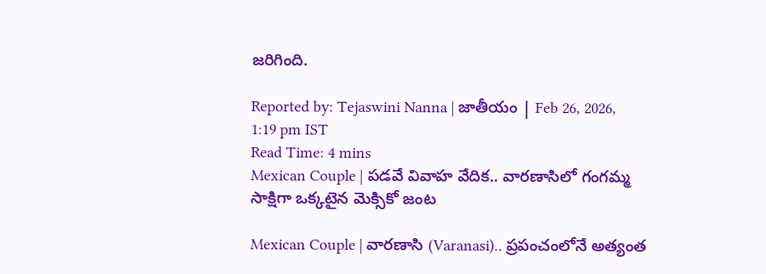జ‌రిగింది.

Reported by: Tejaswini Nanna | జాతీయం | Feb 26, 2026, 1:19 pm IST
Read Time: 4 mins
Mexican Couple | ప‌డ‌వే వివాహ వేదిక‌.. వార‌ణాసిలో గంగ‌మ్మ సాక్షిగా ఒక్క‌టైన మెక్సికో జంట‌

Mexican Couple | వారణాసి (Varanasi).. ప్రపంచంలోనే అత్యంత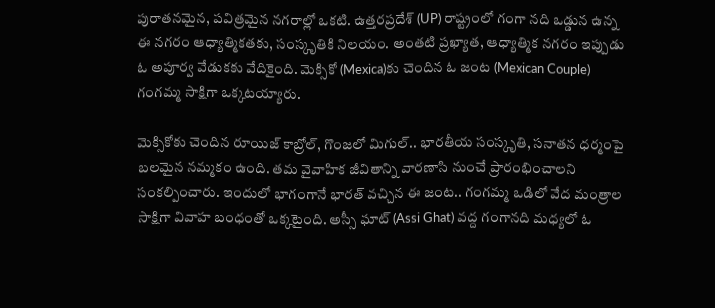పురాతనమైన, పవిత్రమైన నగరాల్లో ఒకటి. ఉత్తరప్రదేశ్ (UP) రాష్ట్రంలో గంగా నది ఒడ్డున ఉన్న ఈ నగరం ఆధ్యాత్మికతకు, సంస్కృతికి నిలయం. అంత‌టి ప్ర‌ఖ్యాత‌, ఆధ్యాత్మిక న‌గ‌రం ఇప్పుడు ఓ అపూర్వ వేడుక‌కు వేదికైంది. మెక్సికో (Mexica)కు చెందిన ఓ జంట (Mexican Couple) గంగ‌మ్మ సాక్షిగా ఒక్క‌ట‌య్యారు.

మెక్సికోకు చెందిన రూయిజ్ కాబ్రోల్‌, గొంజ‌లో మిగుల్‌.. భార‌తీయ సంస్కృతి, స‌నాత‌న ధ‌ర్మంపై బ‌ల‌మైన న‌మ్మ‌కం ఉంది. త‌మ వైవాహిక జీవితాన్ని వార‌ణాసి నుంచే ప్రారంభించాల‌ని సంక‌ల్పించారు. ఇందులో భాగంగానే భార‌త్ వ‌చ్చిన ఈ జంట‌.. గంగ‌మ్మ ఒడిలో వేద మంత్రాల సాక్షిగా వివాహ బంధంతో ఒక్క‌టైంది. అస్సీ ఘాట్ (Assi Ghat) వ‌ద్ద గంగాన‌ది మ‌ధ్య‌లో ఓ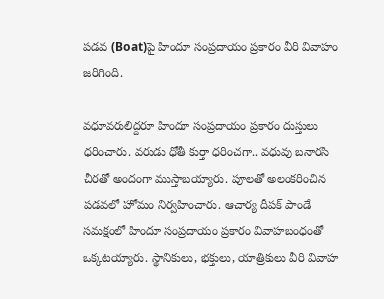ప‌డ‌వ‌ (Boat)పై హిందూ సంప్ర‌దాయం ప్ర‌కారం వీరి వివాహం జ‌రిగింది.

వ‌ధూవ‌రులిద్ద‌రూ హిందూ సంప్ర‌దాయం ప్ర‌కారం దుస్తులు ధ‌రించారు. వ‌రుడు ధోతీ కుర్తా ధ‌రించ‌గా.. వ‌ధువు బ‌నార‌సి చీర‌తో అందంగా ముస్తాబ‌య్యారు. పూల‌తో అలంక‌రించిన ప‌డ‌వ‌లో హోమం నిర్వ‌హించారు. ఆచార్య దీపక్ పాండే స‌మ‌క్షంలో హిందూ సంప్ర‌దాయం ప్ర‌కారం వివాహ‌బంధంతో ఒక్క‌ట‌య్యారు. స్థానికులు, భ‌క్తులు, యాత్రికులు వీరి వివాహ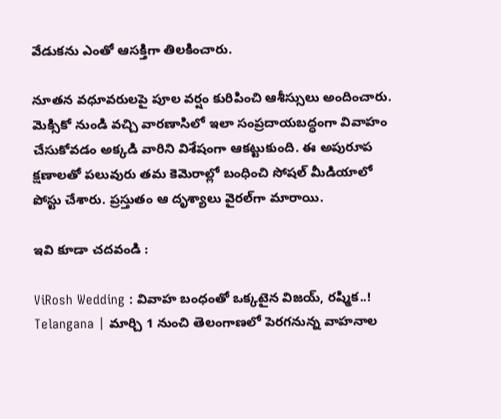వేడుక‌ను ఎంతో ఆస‌క్తిగా తిల‌కించారు.

నూత‌న వ‌ధూవ‌రుల‌పై పూల వ‌ర్షం కురిపించి ఆశీస్సులు అందించారు. మెక్సికో నుండి వచ్చి వారణాసిలో ఇలా సంప్రదాయబద్ధంగా వివాహం చేసుకోవడం అక్కడి వారిని విశేషంగా ఆకట్టుకుంది. ఈ అపురూప క్ష‌ణాల‌తో ప‌లువురు త‌మ కెమెరాల్లో బంధించి సోష‌ల్ మీడియాలో పోస్టు చేశారు. ప్ర‌స్తుతం ఆ దృశ్యాలు వైర‌ల్‌గా మారాయి.

ఇవి కూడా చదవండి :

ViRosh Wedding : వివాహ బంధంతో ఒక్కటైన విజయ్‌, రష్మిక..!
Telangana | మార్చి 1 నుంచి తెలంగాణ‌లో పెర‌గ‌నున్న వాహ‌నాల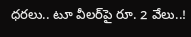ధ‌ర‌లు.. టూ వీల‌ర్‌పై రూ. 2 వేలు..!